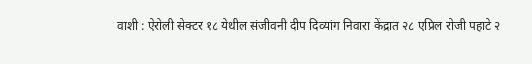वाशी : ऐरोली सेक्टर १८ येथील संजीवनी दीप दिव्यांग निवारा केंद्रात २८ एप्रिल रोजी पहाटे २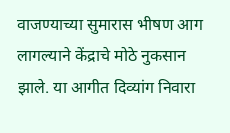वाजण्याच्या सुमारास भीषण आग लागल्याने केंद्राचे मोठे नुकसान झाले. या आगीत दिव्यांग निवारा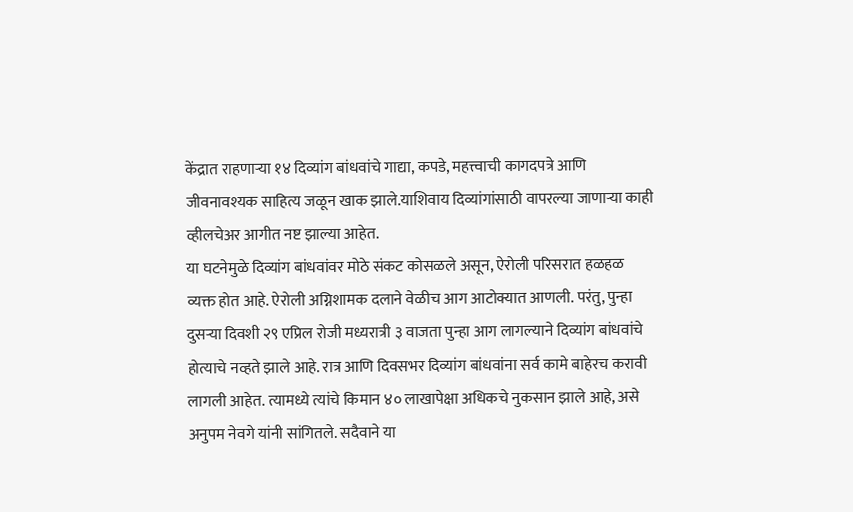केंद्रात राहणाऱ्या १४ दिव्यांग बांधवांचे गाद्या, कपडे, महत्त्वाची कागदपत्रे आणि जीवनावश्यक साहित्य जळून खाक झाले.याशिवाय दिव्यांगांसाठी वापरल्या जाणाऱ्या काही व्हीलचेअर आगीत नष्ट झाल्या आहेत.
या घटनेमुळे दिव्यांग बांधवांवर मोठे संकट कोसळले असून, ऐरोली परिसरात हळहळ व्यक्त होत आहे. ऐरोली अग्निशामक दलाने वेळीच आग आटोक्यात आणली. परंतु, पुन्हा दुसऱ्या दिवशी २९ एप्रिल रोजी मध्यरात्री ३ वाजता पुन्हा आग लागल्याने दिव्यांग बांधवांचे होत्याचे नव्हते झाले आहे. रात्र आणि दिवसभर दिव्यांग बांधवांना सर्व कामे बाहेरच करावी लागली आहेत. त्यामध्ये त्यांचे किमान ४० लाखापेक्षा अधिकचे नुकसान झाले आहे, असे अनुपम नेवगे यांनी सांगितले. सदैवाने या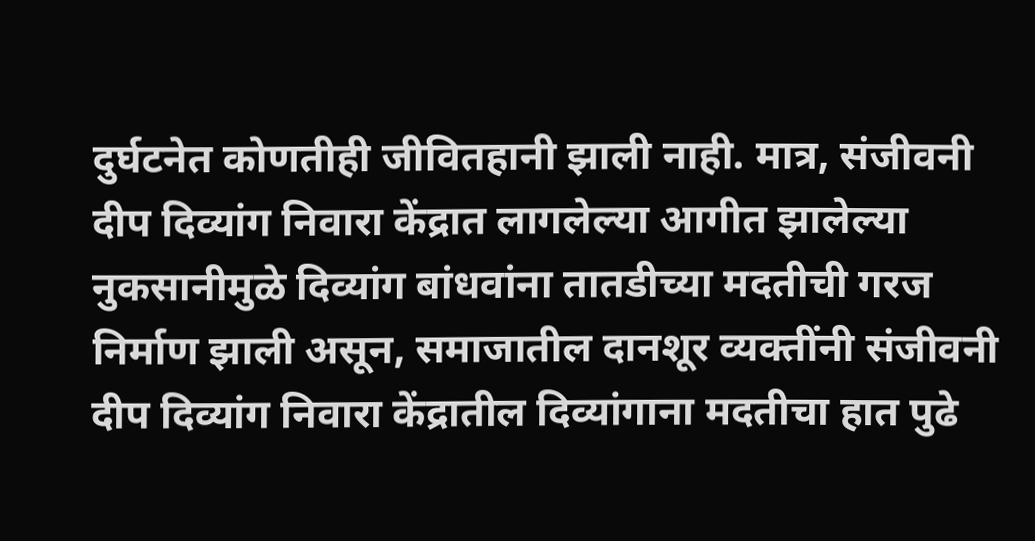दुर्घटनेत कोणतीही जीवितहानी झाली नाही. मात्र, संजीवनी दीप दिव्यांग निवारा केंद्रात लागलेल्या आगीत झालेल्या नुकसानीमुळे दिव्यांग बांधवांना तातडीच्या मदतीची गरज निर्माण झाली असून, समाजातील दानशूर व्यक्तींनी संजीवनी दीप दिव्यांग निवारा केंद्रातील दिव्यांगाना मदतीचा हात पुढे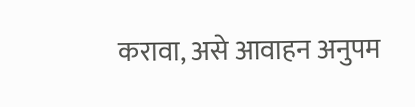करावा, असे आवाहन अनुपम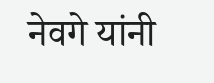नेवगे यांनी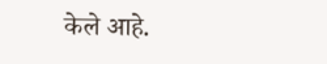केले आहे.